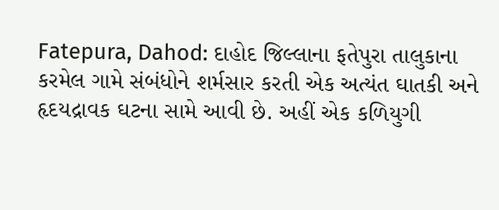Fatepura, Dahod: દાહોદ જિલ્લાના ફતેપુરા તાલુકાના કરમેલ ગામે સંબંધોને શર્મસાર કરતી એક અત્યંત ઘાતકી અને હૃદયદ્રાવક ઘટના સામે આવી છે. અહીં એક કળિયુગી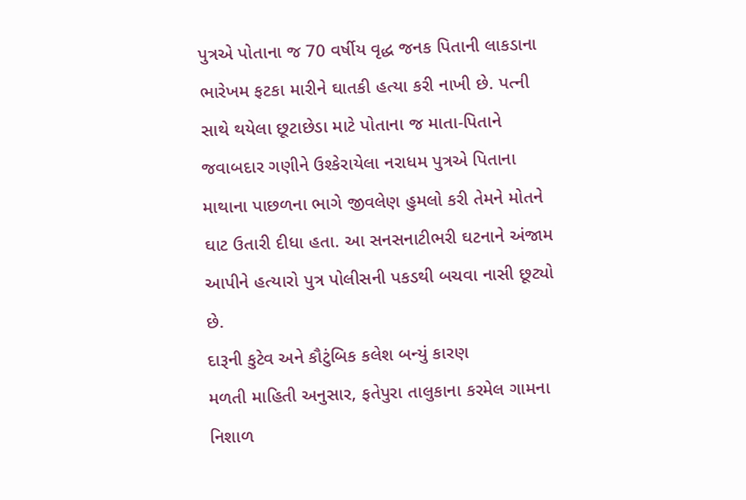પુત્રએ પોતાના જ 70 વર્ષીય વૃદ્ધ જનક પિતાની લાકડાના ભારેખમ ફટકા મારીને ઘાતકી હત્યા કરી નાખી છે. પત્ની સાથે થયેલા છૂટાછેડા માટે પોતાના જ માતા-પિતાને જવાબદાર ગણીને ઉશ્કેરાયેલા નરાધમ પુત્રએ પિતાના માથાના પાછળના ભાગે જીવલેણ હુમલો કરી તેમને મોતને ઘાટ ઉતારી દીધા હતા. આ સનસનાટીભરી ઘટનાને અંજામ આપીને હત્યારો પુત્ર પોલીસની પકડથી બચવા નાસી છૂટ્યો છે.
દારૂની કુટેવ અને કૌટુંબિક કલેશ બન્યું કારણ
મળતી માહિતી અનુસાર, ફતેપુરા તાલુકાના કરમેલ ગામના નિશાળ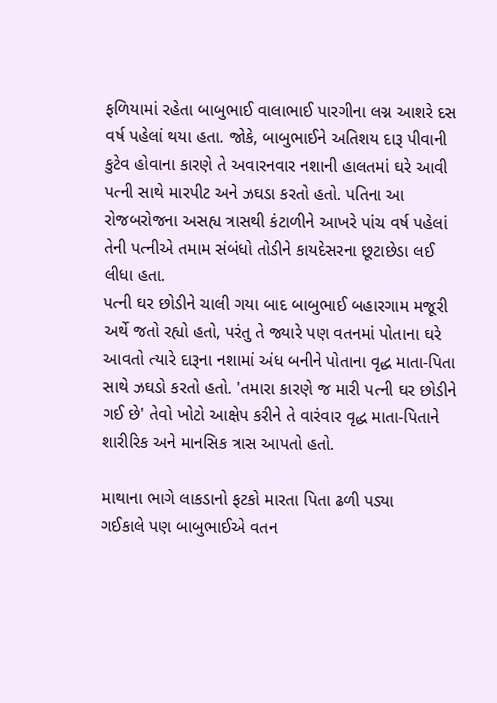ફળિયામાં રહેતા બાબુભાઈ વાલાભાઈ પારગીના લગ્ન આશરે દસ વર્ષ પહેલાં થયા હતા. જોકે, બાબુભાઈને અતિશય દારૂ પીવાની કુટેવ હોવાના કારણે તે અવારનવાર નશાની હાલતમાં ઘરે આવી પત્ની સાથે મારપીટ અને ઝઘડા કરતો હતો. પતિના આ રોજબરોજના અસહ્ય ત્રાસથી કંટાળીને આખરે પાંચ વર્ષ પહેલાં તેની પત્નીએ તમામ સંબંધો તોડીને કાયદેસરના છૂટાછેડા લઈ લીધા હતા.
પત્ની ઘર છોડીને ચાલી ગયા બાદ બાબુભાઈ બહારગામ મજૂરી અર્થે જતો રહ્યો હતો, પરંતુ તે જ્યારે પણ વતનમાં પોતાના ઘરે આવતો ત્યારે દારૂના નશામાં અંધ બનીને પોતાના વૃદ્ધ માતા-પિતા સાથે ઝઘડો કરતો હતો. 'તમારા કારણે જ મારી પત્ની ઘર છોડીને ગઈ છે' તેવો ખોટો આક્ષેપ કરીને તે વારંવાર વૃદ્ધ માતા-પિતાને શારીરિક અને માનસિક ત્રાસ આપતો હતો.

માથાના ભાગે લાકડાનો ફટકો મારતા પિતા ઢળી પડ્યા
ગઈકાલે પણ બાબુભાઈએ વતન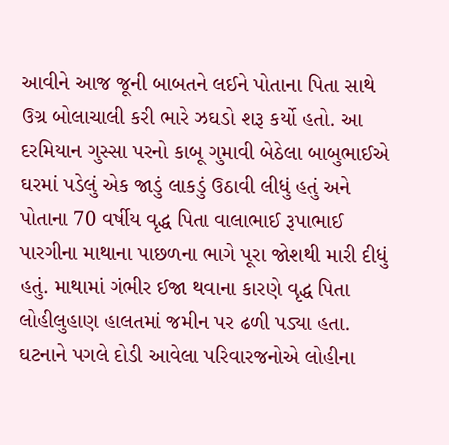આવીને આજ જૂની બાબતને લઈને પોતાના પિતા સાથે ઉગ્ર બોલાચાલી કરી ભારે ઝઘડો શરૂ કર્યો હતો. આ દરમિયાન ગુસ્સા પરનો કાબૂ ગુમાવી બેઠેલા બાબુભાઈએ ઘરમાં પડેલું એક જાડું લાકડું ઉઠાવી લીધું હતું અને પોતાના 70 વર્ષીય વૃદ્ધ પિતા વાલાભાઈ રૂપાભાઈ પારગીના માથાના પાછળના ભાગે પૂરા જોશથી મારી દીધું હતું. માથામાં ગંભીર ઈજા થવાના કારણે વૃદ્ધ પિતા લોહીલુહાણ હાલતમાં જમીન પર ઢળી પડ્યા હતા.
ઘટનાને પગલે દોડી આવેલા પરિવારજનોએ લોહીના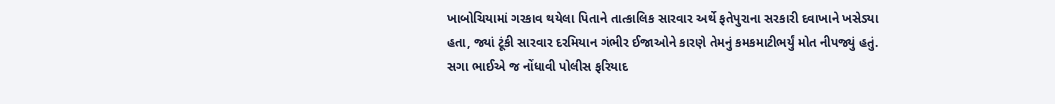ખાબોચિયામાં ગરકાવ થયેલા પિતાને તાત્કાલિક સારવાર અર્થે ફતેપુરાના સરકારી દવાખાને ખસેડ્યા હતા, જ્યાં ટૂંકી સારવાર દરમિયાન ગંભીર ઈજાઓને કારણે તેમનું કમકમાટીભર્યું મોત નીપજ્યું હતું.
સગા ભાઈએ જ નોંધાવી પોલીસ ફરિયાદ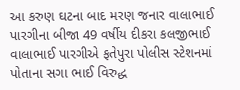આ કરુણ ઘટના બાદ મરણ જનાર વાલાભાઈ પારગીના બીજા 49 વર્ષીય દીકરા કલજીભાઈ વાલાભાઈ પારગીએ ફતેપુરા પોલીસ સ્ટેશનમાં પોતાના સગા ભાઈ વિરુદ્ધ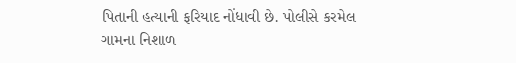પિતાની હત્યાની ફરિયાદ નોંધાવી છે. પોલીસે કરમેલ ગામના નિશાળ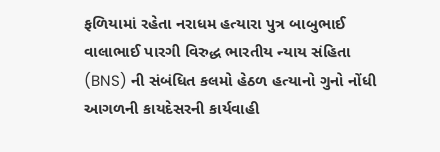ફળિયામાં રહેતા નરાધમ હત્યારા પુત્ર બાબુભાઈ વાલાભાઈ પારગી વિરુદ્ધ ભારતીય ન્યાય સંહિતા (BNS) ની સંબંધિત કલમો હેઠળ હત્યાનો ગુનો નોંધી આગળની કાયદેસરની કાર્યવાહી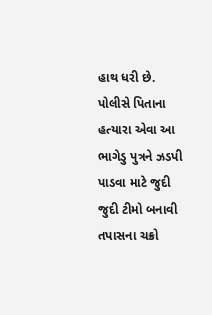હાથ ધરી છે. પોલીસે પિતાના હત્યારા એવા આ ભાગેડુ પુત્રને ઝડપી પાડવા માટે જુદી જુદી ટીમો બનાવી તપાસના ચક્રો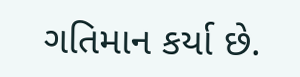ગતિમાન કર્યા છે.